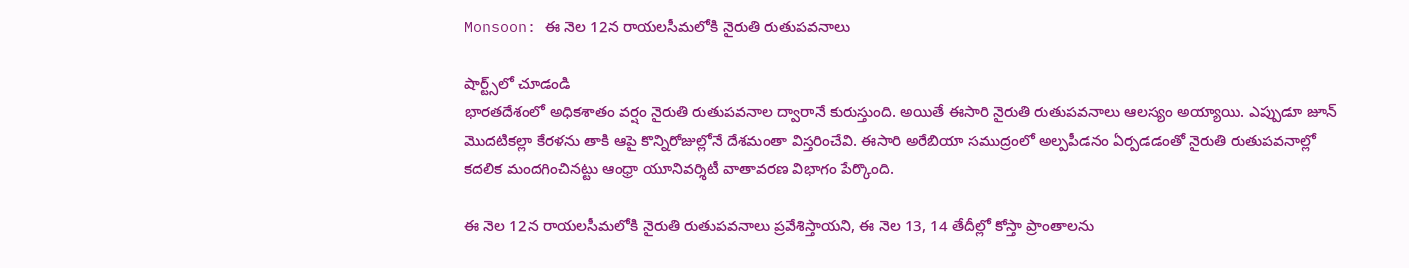Monsoon: ఈ నెల 12న రాయలసీమలోకి నైరుతి రుతుపవనాలు

షార్ట్స్‌లో చూడండి
భారతదేశంలో అధికశాతం వర్షం నైరుతి రుతుపవనాల ద్వారానే కురుస్తుంది. అయితే ఈసారి నైరుతి రుతుపవనాలు ఆలస్యం అయ్యాయి. ఎప్పుడూ జూన్ మొదటికల్లా కేరళను తాకి ఆపై కొన్నిరోజుల్లోనే దేశమంతా విస్తరించేవి. ఈసారి అరేబియా సముద్రంలో అల్పపీడనం ఏర్పడడంతో నైరుతి రుతుపవనాల్లో కదలిక మందగించినట్టు ఆంధ్రా యూనివర్శిటీ వాతావరణ విభాగం పేర్కొంది.

ఈ నెల 12న రాయలసీమలోకి నైరుతి రుతుపవనాలు ప్రవేశిస్తాయని, ఈ నెల 13, 14 తేదీల్లో కోస్తా ప్రాంతాలను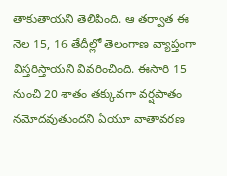తాకుతాయని తెలిపింది. ఆ తర్వాత ఈ నెల 15, 16 తేదీల్లో తెలంగాణ వ్యాప్తంగా విస్తరిస్తాయని వివరించింది. ఈసారి 15 నుంచి 20 శాతం తక్కువగా వర్షపాతం నమోదవుతుందని ఏయూ వాతావరణ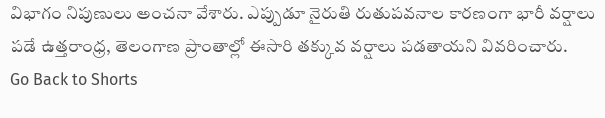విభాగం నిపుణులు అంచనా వేశారు. ఎప్పుడూ నైరుతి రుతుపవనాల కారణంగా భారీ వర్షాలు పడే ఉత్తరాంధ్ర, తెలంగాణ ప్రాంతాల్లో ఈసారి తక్కువ వర్షాలు పడతాయని వివరించారు.
Go Back to Shorts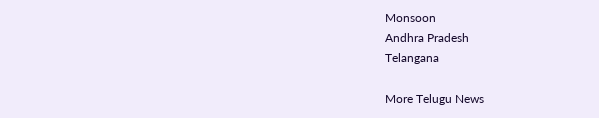Monsoon
Andhra Pradesh
Telangana

More Telugu News